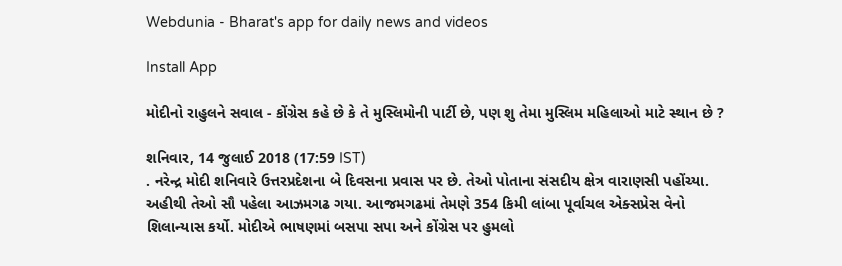Webdunia - Bharat's app for daily news and videos

Install App

મોદીનો રાહુલને સવાલ - કોંગ્રેસ કહે છે કે તે મુસ્લિમોની પાર્ટી છે, પણ શુ તેમા મુસ્લિમ મહિલાઓ માટે સ્થાન છે ?

શનિવાર, 14 જુલાઈ 2018 (17:59 IST)
. નરેન્દ્ર મોદી શનિવારે ઉત્તરપ્રદેશના બે દિવસના પ્રવાસ પર છે. તેઓ પોતાના સંસદીય ક્ષેત્ર વારાણસી પહોંચ્યા. અહીથી તેઓ સૌ પહેલા આઝમગઢ ગયા. આજમગઢમાં તેમણે 354 કિમી લાંબા પૂર્વાચલ એક્સપ્રેસ વેનો શિલાન્યાસ કર્યો. મોદીએ ભાષણમાં બસપા સપા અને કોંગ્રેસ પર હુમલો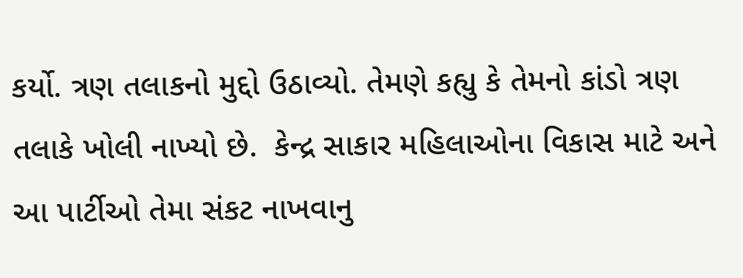કર્યો. ત્રણ તલાકનો મુદ્દો ઉઠાવ્યો. તેમણે કહ્યુ કે તેમનો કાંડો ત્રણ તલાકે ખોલી નાખ્યો છે.  કેન્દ્ર સાકાર મહિલાઓના વિકાસ માટે અને આ પાર્ટીઓ તેમા સંકટ નાખવાનુ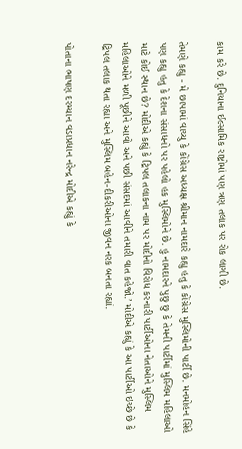કામ કરે છે. દુનિયાના ઈલ્સામિક રાષ્ટ્રોમાં પણ ત્રણ તલાક પર રોક લાગી છે.

તેમણે કહ્યુ - મે છાપામાં વાચ્યુ કે કોંગ્રેસ અધ્યક્ષ શ્રીમાન નામદારે કહ્યુ હતુ કે કોંગ્રેસ મુસ્લિમોની પાર્ટી છે. મનમોહન સિંહે પણ કહ્યુ હતુ કે દેશના સંસાધનો પર પહેલો હક મુસ્લિમોને છે. હુ નામદારને પુછુ છુ કે તેમની પાર્ટીમાં મુસ્લિમ મહિલાઓ માટે કોઈ સ્થાન છે? મોદીએ કહ્યું કે ટ્રિપલ તલાકના નામ પર મોદીનો વિરોધ કરનારી પાર્ટીઓના નેતાઓને મુસ્લિમ મહિલાઓને મળી પૂછીને આવો અને પછી સંસદમાં આવીને તમારી વાત કહેજો.’ મોદીએ કહ્યું કે આ પાર્ટીઓ ઇચ્છે છે કે ટ્રિપલ તલાક થતા રહ્યા અને મુસ્લિમ બહેન-દીકરીઓના જીવન નરક બનતા રહ્યાં.

પોતાના ભાષણ દરમ્યાન વડાપ્રધાન નરેન્દ્ર મોદીએ કહ્યું કે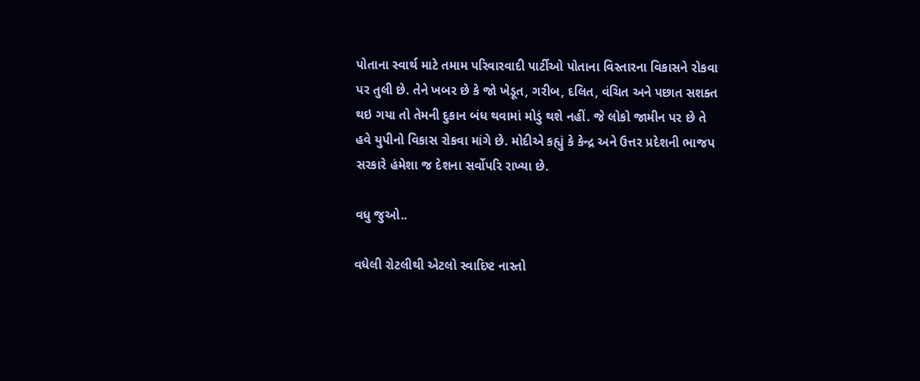પોતાના સ્વાર્થ માટે તમામ પરિવારવાદી પાર્ટીઓ પોતાના વિસ્તારના વિકાસને રોકવા પર તુલી છે. તેને ખબર છે કે જો ખેડૂત, ગરીબ, દલિત, વંચિત અને પછાત સશક્ત થઇ ગયા તો તેમની દુકાન બંધ થવામાં મોડું થશે નહીં. જે લોકો જામીન પર છે તે હવે યુપીનો વિકાસ રોકવા માંગે છે. મોદીએ કહ્યું કે કેન્દ્ર અને ઉત્તર પ્રદેશની ભાજપ સરકારે હંમેશા જ દેશના સર્વોપરિ રાખ્યા છે.

વધુ જુઓ..

વધેલી રોટલીથી એટલો સ્વાદિષ્ટ નાસ્તો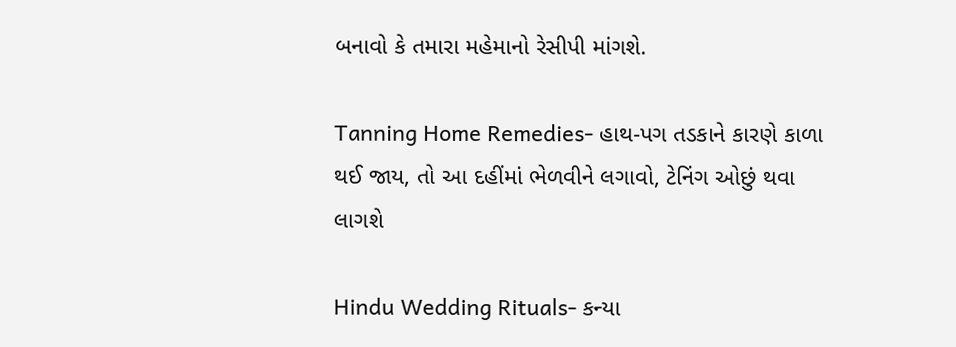બનાવો કે તમારા મહેમાનો રેસીપી માંગશે.

Tanning Home Remedies- હાથ-પગ તડકાને કારણે કાળા થઈ જાય, તો આ દહીંમાં ભેળવીને લગાવો, ટેનિંગ ઓછું થવા લાગશે

Hindu Wedding Rituals- કન્યા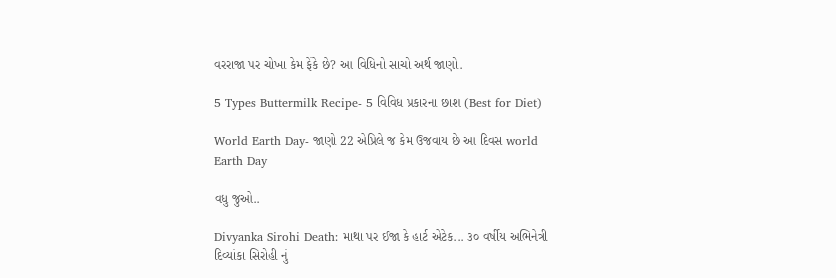વરરાજા પર ચોખા કેમ ફેંકે છે? આ વિધિનો સાચો અર્થ જાણો.

5 Types Buttermilk Recipe- 5 વિવિધ પ્રકારના છાશ (Best for Diet)

World Earth Day- જાણો 22 એપ્રિલે જ કેમ ઉજવાય છે આ દિવસ world Earth Day

વધુ જુઓ..

Divyanka Sirohi Death: માથા પર ઈજા કે હાર્ટ એટેક... ૩૦ વર્ષીય અભિનેત્રી દિવ્યાંકા સિરોહી નું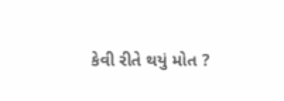કેવી રીતે થયું મોત ?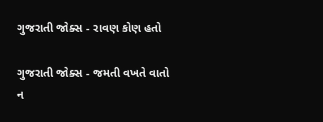ગુજરાતી જોક્સ - રાવણ કોણ હતો

ગુજરાતી જોક્સ - જમતી વખતે વાતો ન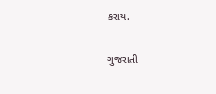કરાય.

ગુજરાતી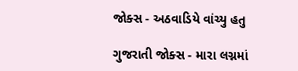જોક્સ - અઠવાડિયે વાંચ્યુ હતુ

ગુજરાતી જોક્સ - મારા લગ્નમાં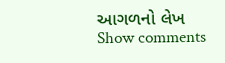આગળનો લેખ
Show comments